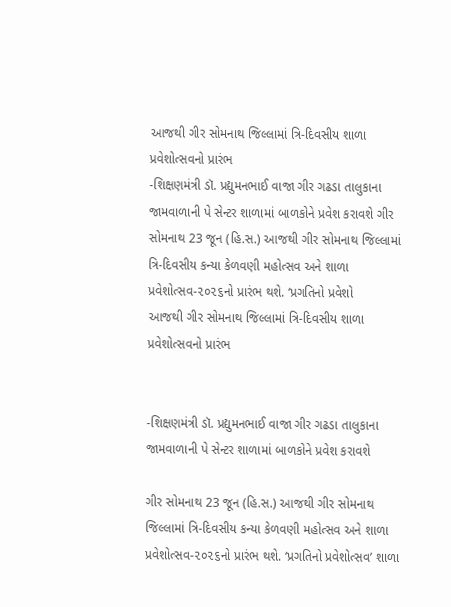આજથી ગીર સોમનાથ જિલ્લામાં ત્રિ-દિવસીય શાળા પ્રવેશોત્સવનો પ્રારંભ
-શિક્ષણમંત્રી ડૉ. પ્રદ્યુમનભાઈ વાજા ગીર ગઢડા તાલુકાના જામવાળાની પે સેન્ટર શાળામાં બાળકોને પ્રવેશ કરાવશે ગીર સોમનાથ 23 જૂન (હિ.સ.) આજથી ગીર સોમનાથ જિલ્લામાં ત્રિ-દિવસીય કન્યા કેળવણી મહોત્સવ અને શાળા પ્રવેશોત્સવ-૨૦૨૬નો પ્રારંભ થશે. ‘પ્રગતિનો પ્રવેશો
આજથી ગીર સોમનાથ જિલ્લામાં ત્રિ-દિવસીય શાળા પ્રવેશોત્સવનો પ્રારંભ


-શિક્ષણમંત્રી ડૉ. પ્રદ્યુમનભાઈ વાજા ગીર ગઢડા તાલુકાના જામવાળાની પે સેન્ટર શાળામાં બાળકોને પ્રવેશ કરાવશે

ગીર સોમનાથ 23 જૂન (હિ.સ.) આજથી ગીર સોમનાથ જિલ્લામાં ત્રિ-દિવસીય કન્યા કેળવણી મહોત્સવ અને શાળા પ્રવેશોત્સવ-૨૦૨૬નો પ્રારંભ થશે. ‘પ્રગતિનો પ્રવેશોત્સવ’ શાળા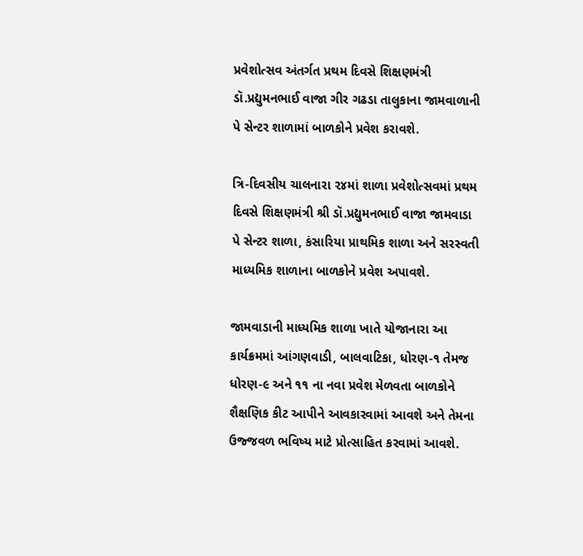પ્રવેશોત્સવ અંતર્ગત પ્રથમ દિવસે શિક્ષણમંત્રી ડૉ.પ્રદ્યુમનભાઈ વાજા ગીર ગઢડા તાલુકાના જામવાળાની પે સેન્ટર શાળામાં બાળકોને પ્રવેશ કરાવશે.

ત્રિ-દિવસીય ચાલનારા ૨૪માં શાળા પ્રવેશોત્સવમાં પ્રથમ દિવસે શિક્ષણમંત્રી શ્રી ડૉ.પ્રદ્યુમનભાઈ વાજા જામવાડા પે સેન્ટર શાળા, કંસારિયા પ્રાથમિક શાળા અને સરસ્વતી માધ્યમિક શાળાના બાળકોને પ્રવેશ અપાવશે.

જામવાડાની માધ્યમિક શાળા ખાતે યોજાનારા આ કાર્યક્રમમાં આંગણવાડી, બાલવાટિકા, ધોરણ-૧ તેમજ ધોરણ-૯ અને ૧૧ ના નવા પ્રવેશ મેળવતા બાળકોને શૈક્ષણિક કીટ આપીને આવકારવામાં આવશે અને તેમના ઉજ્જવળ ભવિષ્ય માટે પ્રોત્સાહિત કરવામાં આવશે.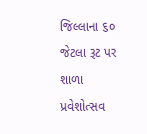જિલ્લાના ૬૦ જેટલા રૂટ પર શાળા પ્રવેશોત્સવ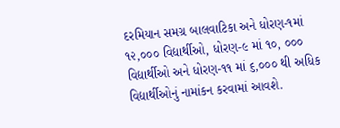દરમિયાન સમગ્ર બાલવાટિકા અને ધોરણ-૧માં ૧૨,૦૦૦ વિદ્યાર્થીઓ, ધોરણ-૯ માં ૧૦, ૦૦૦ વિદ્યાર્થીઓ અને ધોરણ-૧૧ માં ૬,૦૦૦ થી અધિક વિદ્યાર્થીઓનું નામાંકન કરવામાં આવશે.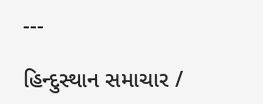---

હિન્દુસ્થાન સમાચાર /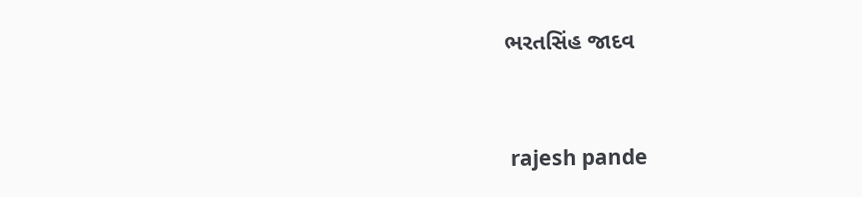ભરતસિંહ જાદવ


 rajesh pande